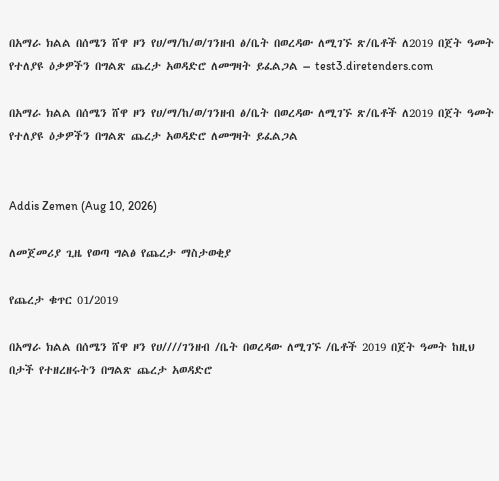በአማራ ክልል በሰሜን ሸዋ ዞን የሀ/ማ/ከ/ወ/ገንዘብ ፅ/ቤት በወረዳው ለሚገኙ ጽ/ቤቶች ለ2019 በጀት ዓመት የተለያዩ ዕቃዎችን በግልጽ ጨረታ አወዳድሮ ለመግዛት ይፈልጋል – test3.diretenders.com

በአማራ ክልል በሰሜን ሸዋ ዞን የሀ/ማ/ከ/ወ/ገንዘብ ፅ/ቤት በወረዳው ለሚገኙ ጽ/ቤቶች ለ2019 በጀት ዓመት የተለያዩ ዕቃዎችን በግልጽ ጨረታ አወዳድሮ ለመግዛት ይፈልጋል


Addis Zemen (Aug 10, 2026)

ለመጀመሪያ ጊዜ የወጣ ግልፅ የጨረታ ማስታወቂያ

የጨረታ ቁጥር 01/2019

በአማራ ክልል በሰሜን ሸዋ ዞን የሀ////ገንዘብ /ቤት በወረዳው ለሚገኙ /ቤቶች 2019 በጀት ዓመት ከዚህ በታች የተዘረዘሩትን በግልጽ ጨረታ አወዳድሮ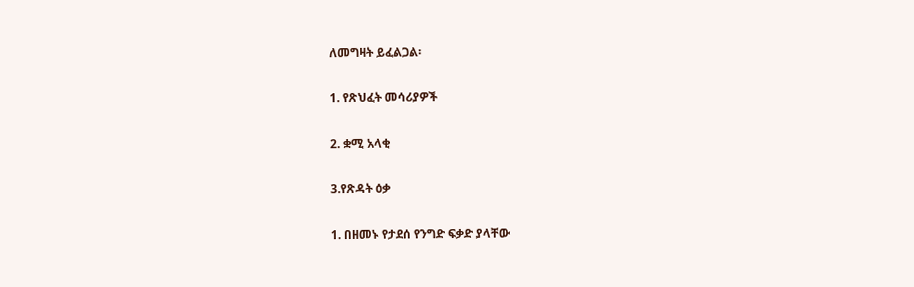ለመግዛት ይፈልጋል፡

1. የጽህፈት መሳሪያዎች

2. ቋሚ አላቂ

3.የጽዳት ዕቃ

1. በዘመኑ የታደሰ የንግድ ፍቃድ ያላቸው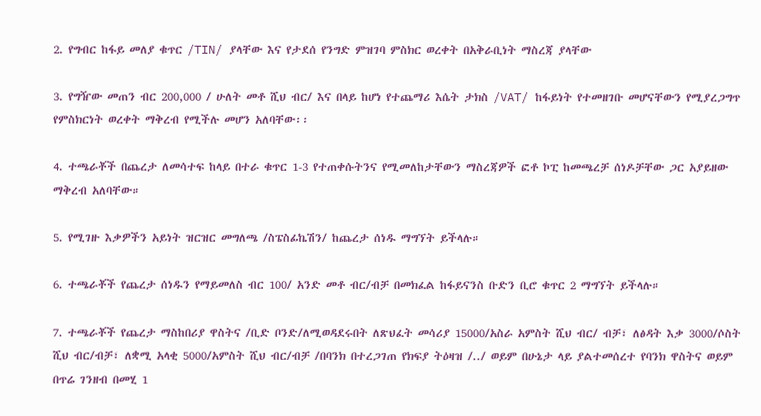2. የግብር ከፋይ መለያ ቁጥር /TIN/ ያላቸው እና የታደሰ የንግድ ምዝገባ ምስክር ወረቀት በአቅራቢነት ማስረጃ ያላቸው

3. የግዥው መጠን ብር 200,000 / ሁለት መቶ ሺህ ብር/ እና በላይ ከሆነ የተጨማሪ እሴት ታክስ /VAT/ ከፋይነት የተመዘገቡ መሆናቸውን የሚያረጋግጥ የምስክርነት ወረቀት ማቅረብ የሚችሉ መሆን አለባቸው፡፡

4. ተጫራቾች በጨረታ ለመሳተፍ ከላይ በተራ ቁጥር 1-3 የተጠቀሱትንና የሚመለከታቸውን ማስረጃዎች ፎቶ ኮፒ ከመጫረቻ ሰነዶቻቸው ጋር አያይዘው ማቅረብ አለባቸው።

5. የሚገዙ እቃዎችን አይነት ዝርዝር መግለጫ /ስፔስፊኬሽን/ ከጨረታ ሰነዱ ማግኘት ይችላሉ።

6. ተጫራቾች የጨረታ ሰነዱን የማይመለስ ብር 100/ አንድ መቶ ብር/ብቻ በመክፈል ከፋይናንስ ቡድን ቢሮ ቁጥር 2 ማግኘት ይችላሉ።

7. ተጫራቾች የጨረታ ማስከበሪያ ዋስትና /ቢድ ቦንድ/ለሚወዳደሩበት ለጽህፈት መሳሪያ 15000/አስራ አምስት ሺህ ብር/ ብቻ፣ ለፅዳት እቃ 3000/ሶስት ሺህ ብር/ብቻ፣ ለቋሚ አላቂ 5000/አምስት ሺህ ብር/ብቻ /በባንክ በተረጋገጠ የክፍያ ትዕዛዝ /../ ወይም በሁኔታ ላይ ያልተመሰረተ የባንክ ዋስትና ወይም በጥሬ ገንዘብ በመሂ 1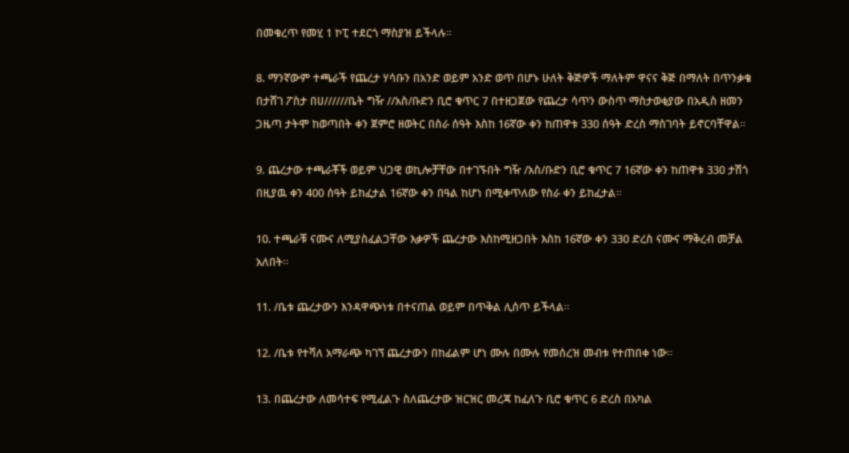በመቁረጥ የመሂ 1 ኮፒ ተደርጎ ማስያዝ ይችላሉ።

8. ማንኛውም ተጫራች የጨረታ ሃሳቡን በአንድ ወይም አንድ ወጥ በሆኑ ሁለት ቅጅዎች ማለትም ዋናና ቅጅ በማለት በጥንቃቄ በታሸገ ፖስታ በሀ//////ቤት ግዥ //አስ/ቡድን ቢሮ ቁጥር 7 በተዘጋጀው የጨረታ ሳጥን ውስጥ ማስታወቂያው በአዲስ ዘመን ጋዜጣ ታትሞ ከወጣበት ቀን ጀምሮ ዘወትር በስራ ሰዓት እስከ 16ኛው ቀን ከጠዋቱ 330 ሰዓት ድረስ ማስገባት ይኖርባቸዋል።

9. ጨረታው ተጫራቾች ወይም ህጋዊ ወኪሎቻቸው በተገኙበት ግዥ /አስ/ቡድን ቢሮ ቁጥር 7 16ኛው ቀን ከጠዋቱ 330 ታሽጎ በዚያዉ ቀን 400 ሰዓት ይከፈታል 16ኛው ቀን በዓል ከሆነ በሚቀጥለው የስራ ቀን ይከፈታል።

10. ተጫራቹ ናሙና ለሚያስፈልጋቸው እቃዎች ጨረታው እስከሚዘጋበት እስከ 16ኛው ቀን 330 ድረስ ናሙና ማቅረብ መቻል አለበት።

11. /ቤቱ ጨረታውን እንዳዋጭነቱ በተናጠል ወይም በጥቅል ሊሰጥ ይችላል።

12. /ቤቱ የተሻለ አማራጭ ካገኘ ጨረታውን በከፊልም ሆነ ሙሉ በሙሉ የመሰረዝ መብቱ የተጠበቀ ነው።

13. በጨረታው ለመሳተፍ የሚፈልጉ ስለጨረታው ዝርዝር መረጃ ከፈለጉ ቢሮ ቁጥር 6 ድረስ በአካል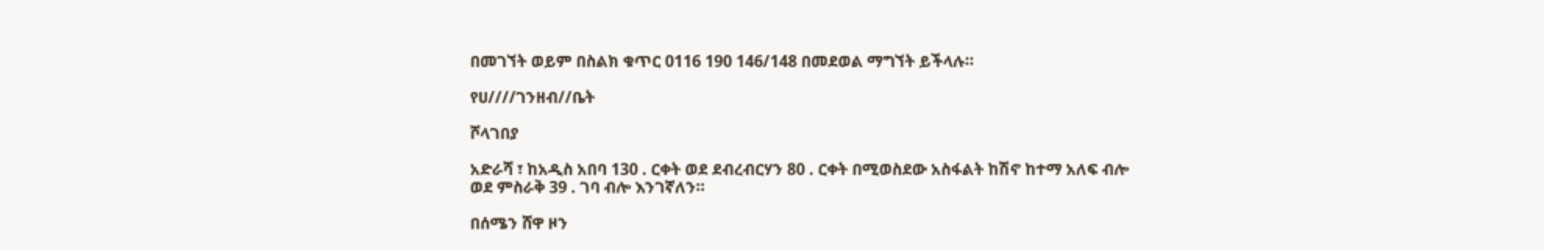በመገኘት ወይም በስልክ ቁጥር 0116 190 146/148 በመደወል ማግኘት ይችላሉ።

የሀ////ገንዘብ//ቤት

ሾላገበያ

አድራሻ ፣ ከአዲስ አበባ 130 . ርቀት ወደ ደብረብርሃን 80 . ርቀት በሚወስደው አስፋልት ከሽኖ ከተማ አለፍ ብሎ ወደ ምስራቅ 39 . ገባ ብሎ እንገኛለን።

በሰሜን ሸዋ ዞን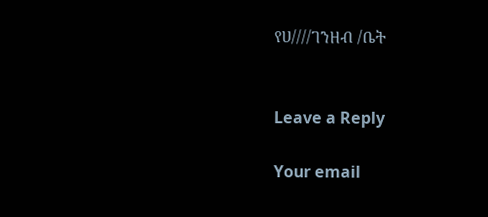የሀ////ገንዘብ /ቤት


Leave a Reply

Your email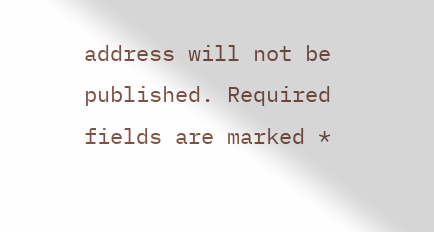address will not be published. Required fields are marked *